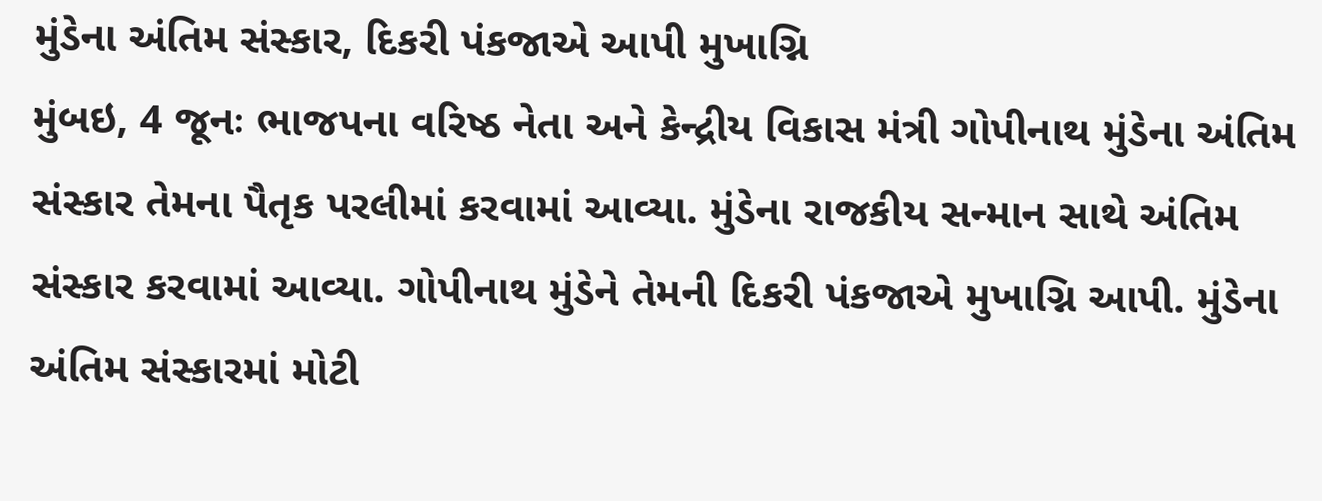મુંડેના અંતિમ સંસ્કાર, દિકરી પંકજાએ આપી મુખાગ્નિ
મુંબઇ, 4 જૂનઃ ભાજપના વરિષ્ઠ નેતા અને કેન્દ્રીય વિકાસ મંત્રી ગોપીનાથ મુંડેના અંતિમ સંસ્કાર તેમના પૈતૃક પરલીમાં કરવામાં આવ્યા. મુંડેના રાજકીય સન્માન સાથે અંતિમ સંસ્કાર કરવામાં આવ્યા. ગોપીનાથ મુંડેને તેમની દિકરી પંકજાએ મુખાગ્નિ આપી. મુંડેના અંતિમ સંસ્કારમાં મોટી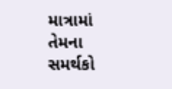માત્રામાં તેમના સમર્થકો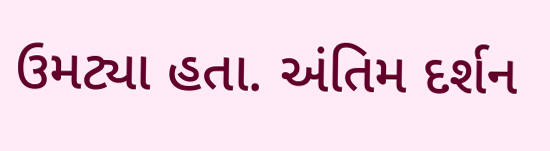ઉમટ્યા હતા. અંતિમ દર્શન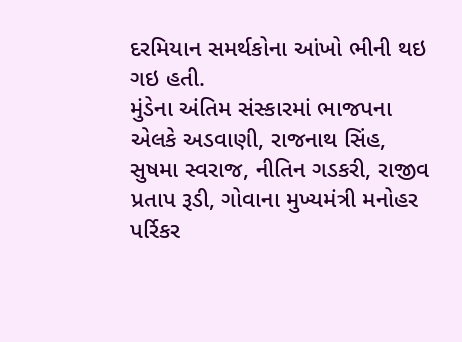દરમિયાન સમર્થકોના આંખો ભીની થઇ ગઇ હતી.
મુંડેના અંતિમ સંસ્કારમાં ભાજપના એલકે અડવાણી, રાજનાથ સિંહ, સુષમા સ્વરાજ, નીતિન ગડકરી, રાજીવ પ્રતાપ રૂડી, ગોવાના મુખ્યમંત્રી મનોહર પર્રિકર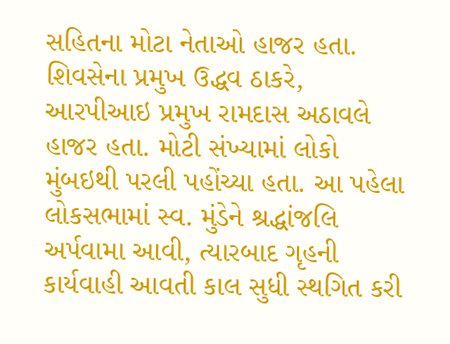સહિતના મોટા નેતાઓ હાજર હતા. શિવસેના પ્રમુખ ઉદ્ધવ ઠાકરે, આરપીઆઇ પ્રમુખ રામદાસ અઠાવલે હાજર હતા. મોટી સંખ્યામાં લોકો મુંબઇથી પરલી પહોંચ્યા હતા. આ પહેલા લોકસભામાં સ્વ. મુંડેને શ્રદ્ધાંજલિ અર્પવામા આવી, ત્યારબાદ ગૃહની કાર્યવાહી આવતી કાલ સુધી સ્થગિત કરી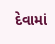દેવામાં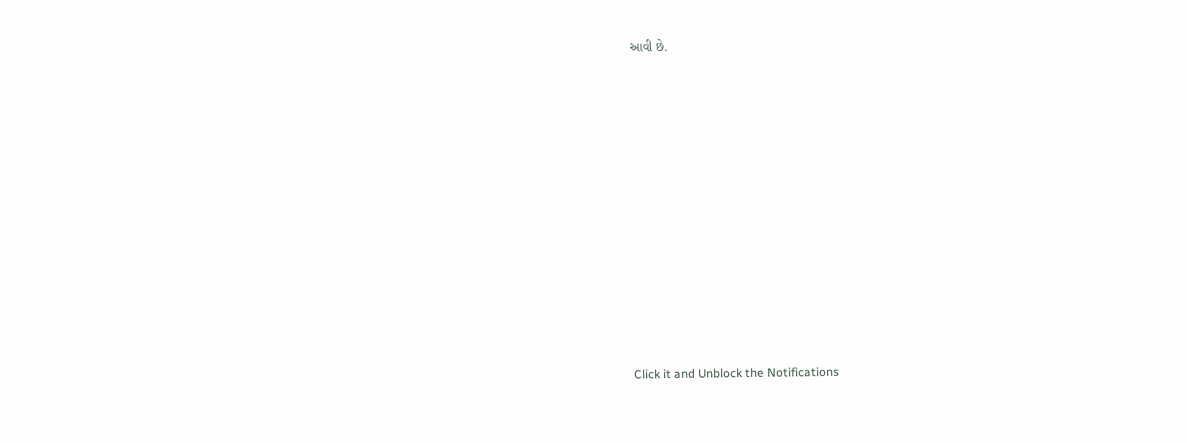આવી છે.













Click it and Unblock the Notifications